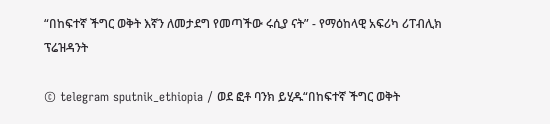“በከፍተኛ ችግር ወቅት እኛን ለመታደግ የመጣችው ሩሲያ ናት” - የማዕከላዊ አፍሪካ ሪፐብሊክ ፕሬዝዳንት

© telegram sputnik_ethiopia / ወደ ፎቶ ባንክ ይሂዱ“በከፍተኛ ችግር ወቅት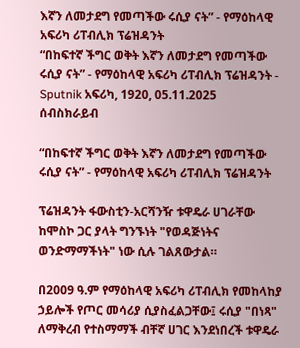እኛን ለመታደግ የመጣችው ሩሲያ ናት” - የማዕከላዊ አፍሪካ ሪፐብሊክ ፕሬዝዳንት
“በከፍተኛ ችግር ወቅት እኛን ለመታደግ የመጣችው ሩሲያ ናት” - የማዕከላዊ አፍሪካ ሪፐብሊክ ፕሬዝዳንት - Sputnik አፍሪካ, 1920, 05.11.2025
ሰብስክራይብ

“በከፍተኛ ችግር ወቅት እኛን ለመታደግ የመጣችው ሩሲያ ናት” - የማዕከላዊ አፍሪካ ሪፐብሊክ ፕሬዝዳንት

ፕሬዝዳንት ፋውስቲን-አርሻንዥ ቱዋዴራ ሀገራቸው ከሞስኮ ጋር ያላት ግንኙነት "የወዳጅነትና ወንድማማችነት" ነው ሲሉ ገልጸውታል።

በ2009 ዓ.ም የማዕከላዊ አፍሪካ ሪፐብሊክ የመከላከያ ኃይሎች የጦር መሳሪያ ሲያስፈልጋቸው፤ ሩሲያ "በነጻ" ለማቅረብ የተስማማች ብቸኛ ሀገር እንደነበረች ቱዋዴራ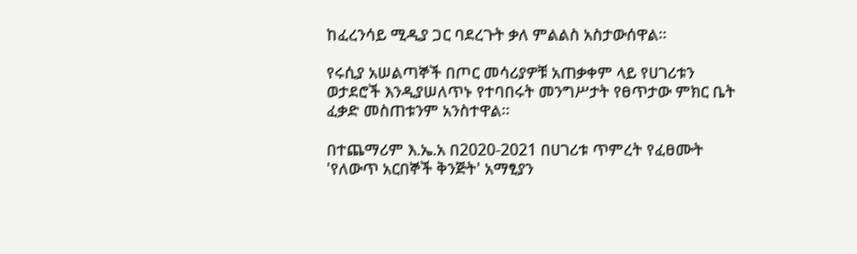ከፈረንሳይ ሚዲያ ጋር ባደረጉት ቃለ ምልልስ አስታውሰዋል።

የሩሲያ አሠልጣኞች በጦር መሳሪያዎቹ አጠቃቀም ላይ የሀገሪቱን ወታደሮች እንዲያሠለጥኑ የተባበሩት መንግሥታት የፀጥታው ምክር ቤት ፈቃድ መስጠቱንም አንስተዋል።

በተጨማሪም እ.ኤ.አ በ2020-2021 በሀገሪቱ ጥምረት የፈፀሙት 'የለውጥ አርበኞች ቅንጅት' አማፂያን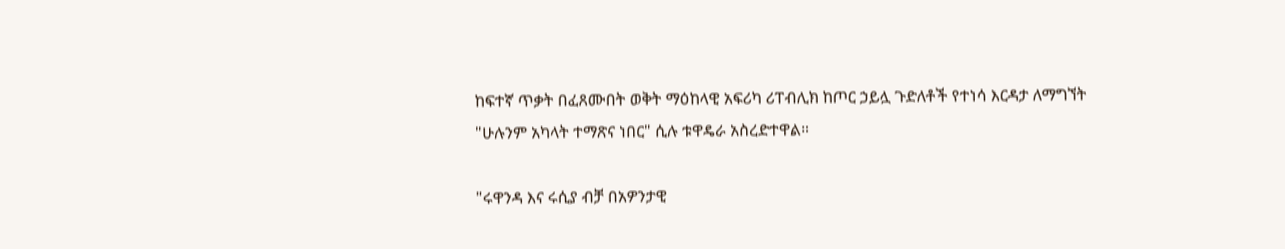ከፍተኛ ጥቃት በፈጸሙበት ወቅት ማዕከላዊ አፍሪካ ሪፐብሊክ ከጦር ኃይሏ ጉድለቶች የተነሳ እርዳታ ለማግኘት "ሁሉንም አካላት ተማጽና ነበር" ሲሉ ቱዋዴራ አስረድተዋል።

"ሩዋንዳ እና ሩሲያ ብቻ በአዎንታዊ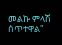መልኩ ምላሽ ሰጥተዋል"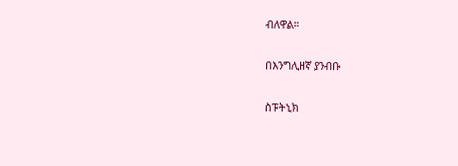ብለዋል።

በእንግሊዘኛ ያንብቡ

ስፑትኒክ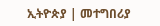ኢትዮጵያ | መተግበሪያ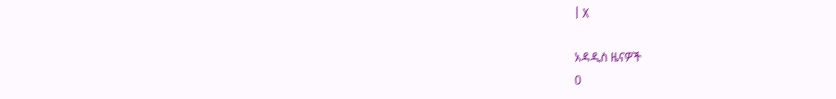| X

አዳዲስ ዜናዎች
0